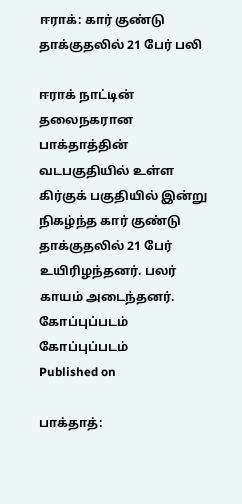ஈராக்: கார் குண்டு தாக்குதலில் 21 பேர் பலி

ஈராக் நாட்டின் தலைநகரான பாக்தாத்தின் வடபகுதியில் உள்ள கிர்குக் பகுதியில் இன்று நிகழ்ந்த கார் குண்டு தாக்குதலில் 21 பேர் உயிரிழந்தனர். பலர் காயம் அடைந்தனர்.
கோப்புப்படம்
கோப்புப்படம்
Published on

பாக்தாத்: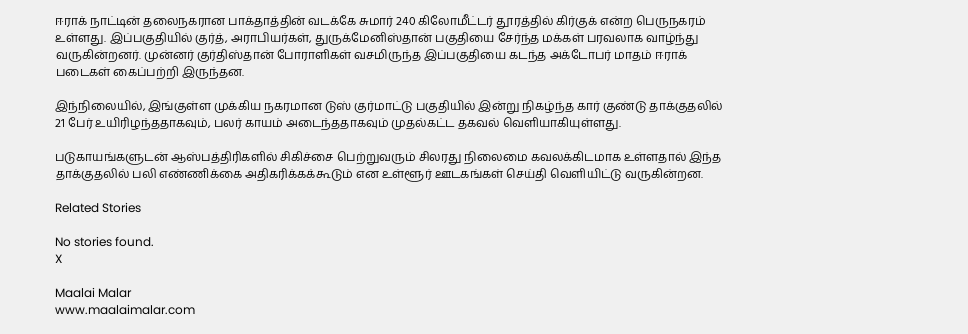ஈராக் நாட்டின் தலைநகரான பாக்தாத்தின் வடக்கே சுமார் 240 கிலோமீட்டர் தூரத்தில் கிர்குக் என்ற பெருநகரம் உள்ளது. இப்பகுதியில் குர்த், அராபியர்கள், துருக்மேனிஸ்தான் பகுதியை சேர்ந்த மக்கள் பரவலாக வாழ்ந்து வருகின்றனர். முன்னர் குர்திஸ்தான் போராளிகள் வசமிருந்த இப்பகுதியை கடந்த அக்டோபர் மாதம் ஈராக் படைகள் கைப்பற்றி இருந்தன.

இந்நிலையில், இங்குள்ள முக்கிய நகரமான டுஸ் குர்மாட்டு பகுதியில் இன்று நிகழ்ந்த கார் குண்டு தாக்குதலில் 21 பேர் உயிரிழந்ததாகவும், பலர் காயம் அடைந்ததாகவும் முதல்கட்ட தகவல் வெளியாகியுள்ளது.

படுகாயங்களுடன் ஆஸ்பத்திரிகளில் சிகிச்சை பெற்றுவரும் சிலரது நிலைமை கவலக்கிடமாக உள்ளதால் இந்த தாக்குதலில் பலி எண்ணிக்கை அதிகரிக்கக்கூடும் என உள்ளூர் ஊடகங்கள் செய்தி வெளியிட்டு வருகின்றன.

Related Stories

No stories found.
X

Maalai Malar
www.maalaimalar.com